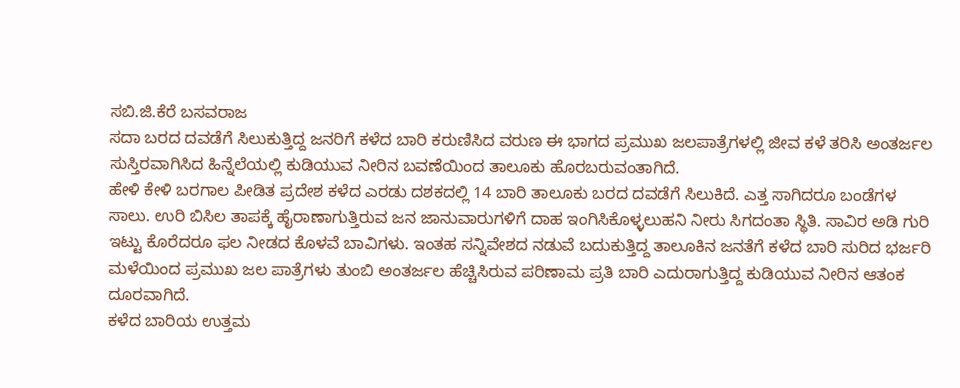ಸಬಿ.ಜಿ.ಕೆರೆ ಬಸವರಾಜ
ಸದಾ ಬರದ ದವಡೆಗೆ ಸಿಲುಕುತ್ತಿದ್ದ ಜನರಿಗೆ ಕಳೆದ ಬಾರಿ ಕರುಣಿಸಿದ ವರುಣ ಈ ಭಾಗದ ಪ್ರಮುಖ ಜಲಪಾತ್ರೆಗಳಲ್ಲಿ ಜೀವ ಕಳೆ ತರಿಸಿ ಅಂತರ್ಜಲ ಸುಸ್ತಿರವಾಗಿಸಿದ ಹಿನ್ನೆಲೆಯಲ್ಲಿ ಕುಡಿಯುವ ನೀರಿನ ಬವಣೆಯಿಂದ ತಾಲೂಕು ಹೊರಬರುವಂತಾಗಿದೆ.
ಹೇಳಿ ಕೇಳಿ ಬರಗಾಲ ಪೀಡಿತ ಪ್ರದೇಶ ಕಳೆದ ಎರಡು ದಶಕದಲ್ಲಿ 14 ಬಾರಿ ತಾಲೂಕು ಬರದ ದವಡೆಗೆ ಸಿಲುಕಿದೆ. ಎತ್ತ ಸಾಗಿದರೂ ಬಂಡೆಗಳ ಸಾಲು. ಉರಿ ಬಿಸಿಲ ತಾಪಕ್ಕೆ ಹೈರಾಣಾಗುತ್ತಿರುವ ಜನ ಜಾನುವಾರುಗಳಿಗೆ ದಾಹ ಇಂಗಿಸಿಕೊಳ್ಳಲುಹನಿ ನೀರು ಸಿಗದಂತಾ ಸ್ಥಿತಿ. ಸಾವಿರ ಅಡಿ ಗುರಿ ಇಟ್ಟು ಕೊರೆದರೂ ಫಲ ನೀಡದ ಕೊಳವೆ ಬಾವಿಗಳು. ಇಂತಹ ಸನ್ನಿವೇಶದ ನಡುವೆ ಬದುಕುತ್ತಿದ್ದ ತಾಲೂಕಿನ ಜನತೆಗೆ ಕಳೆದ ಬಾರಿ ಸುರಿದ ಭರ್ಜರಿ ಮಳೆಯಿಂದ ಪ್ರಮುಖ ಜಲ ಪಾತ್ರೆಗಳು ತುಂಬಿ ಅಂತರ್ಜಲ ಹೆಚ್ಚಿಸಿರುವ ಪರಿಣಾಮ ಪ್ರತಿ ಬಾರಿ ಎದುರಾಗುತ್ತಿದ್ದ ಕುಡಿಯುವ ನೀರಿನ ಆತಂಕ ದೂರವಾಗಿದೆ.
ಕಳೆದ ಬಾರಿಯ ಉತ್ತಮ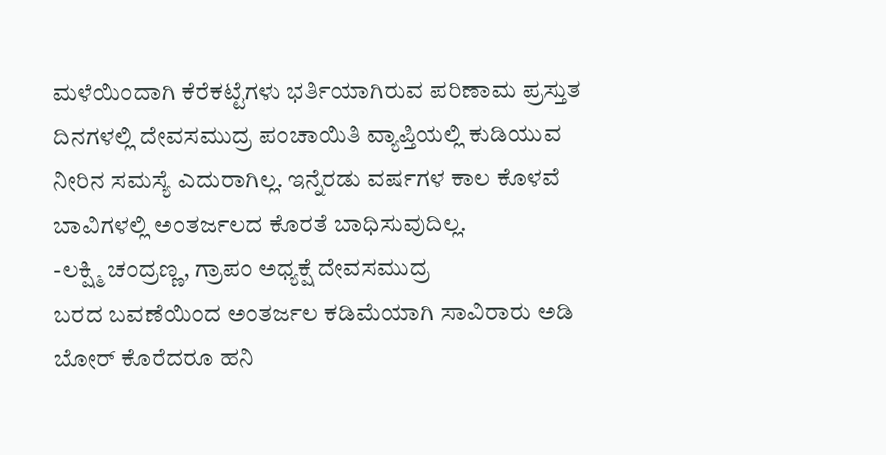ಮಳೆಯಿಂದಾಗಿ ಕೆರೆಕಟ್ಟೆಗಳು ಭರ್ತಿಯಾಗಿರುವ ಪರಿಣಾಮ ಪ್ರಸ್ತುತ ದಿನಗಳಲ್ಲಿ ದೇವಸಮುದ್ರ ಪಂಚಾಯಿತಿ ವ್ಯಾಪ್ತಿಯಲ್ಲಿ ಕುಡಿಯುವ ನೀರಿನ ಸಮಸ್ಯೆ ಎದುರಾಗಿಲ್ಲ. ಇನ್ನೆರಡು ವರ್ಷಗಳ ಕಾಲ ಕೊಳವೆ ಬಾವಿಗಳಲ್ಲಿ ಅಂತರ್ಜಲದ ಕೊರತೆ ಬಾಧಿಸುವುದಿಲ್ಲ.
-ಲಕ್ಷ್ಮಿ ಚಂದ್ರಣ್ಣ, ಗ್ರಾಪಂ ಅಧ್ಯಕ್ಷೆ ದೇವಸಮುದ್ರ
ಬರದ ಬವಣೆಯಿಂದ ಅಂತರ್ಜಲ ಕಡಿಮೆಯಾಗಿ ಸಾವಿರಾರು ಅಡಿ ಬೋರ್ ಕೊರೆದರೂ ಹನಿ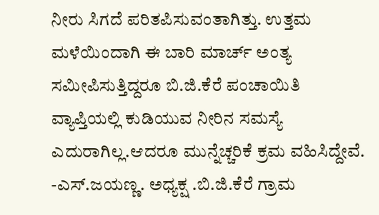ನೀರು ಸಿಗದೆ ಪರಿತಪಿಸುವಂತಾಗಿತ್ತು. ಉತ್ತಮ ಮಳೆಯಿಂದಾಗಿ ಈ ಬಾರಿ ಮಾರ್ಚ್ ಅಂತ್ಯ ಸಮೀಪಿಸುತ್ತಿದ್ದರೂ ಬಿ.ಜಿ.ಕೆರೆ ಪಂಚಾಯಿತಿ ವ್ಯಾಪ್ತಿಯಲ್ಲಿ ಕುಡಿಯುವ ನೀರಿನ ಸಮಸ್ಯೆ ಎದುರಾಗಿಲ್ಲ.ಆದರೂ ಮುನ್ನೆಚ್ಚರಿಕೆ ಕ್ರಮ ವಹಿಸಿದ್ದೇವೆ.
-ಎಸ್.ಜಯಣ್ಣ. ಅಧ್ಯಕ್ಷ .ಬಿ.ಜಿ.ಕೆರೆ ಗ್ರಾಮ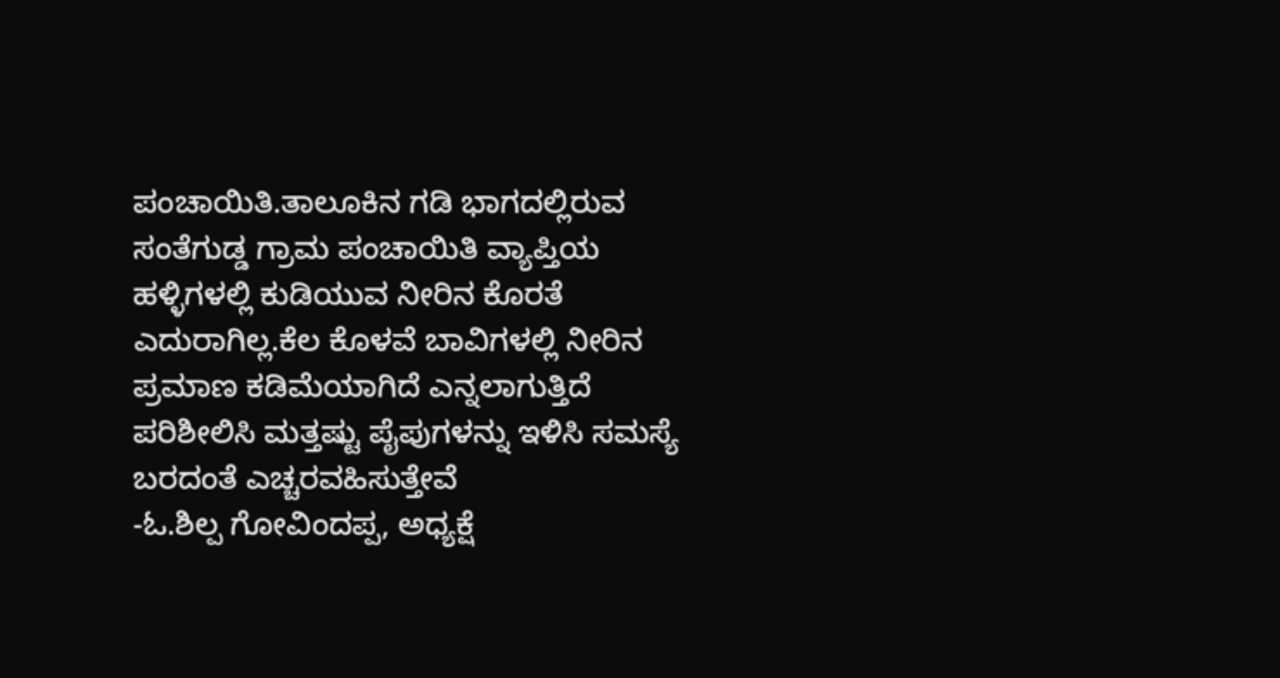ಪಂಚಾಯಿತಿ.ತಾಲೂಕಿನ ಗಡಿ ಭಾಗದಲ್ಲಿರುವ ಸಂತೆಗುಡ್ಡ ಗ್ರಾಮ ಪಂಚಾಯಿತಿ ವ್ಯಾಪ್ತಿಯ ಹಳ್ಳಿಗಳಲ್ಲಿ ಕುಡಿಯುವ ನೀರಿನ ಕೊರತೆ ಎದುರಾಗಿಲ್ಲ.ಕೆಲ ಕೊಳವೆ ಬಾವಿಗಳಲ್ಲಿ ನೀರಿನ ಪ್ರಮಾಣ ಕಡಿಮೆಯಾಗಿದೆ ಎನ್ನಲಾಗುತ್ತಿದೆ ಪರಿಶೀಲಿಸಿ ಮತ್ತಷ್ಟು ಪೈಪುಗಳನ್ನು ಇಳಿಸಿ ಸಮಸ್ಯೆ ಬರದಂತೆ ಎಚ್ಚರವಹಿಸುತ್ತೇವೆ
-ಓ.ಶಿಲ್ಪ ಗೋವಿಂದಪ್ಪ, ಅಧ್ಯಕ್ಷೆ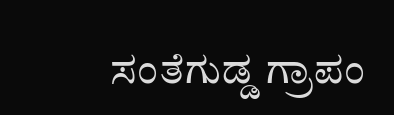ಸಂತೆಗುಡ್ಡ ಗ್ರಾಪಂ